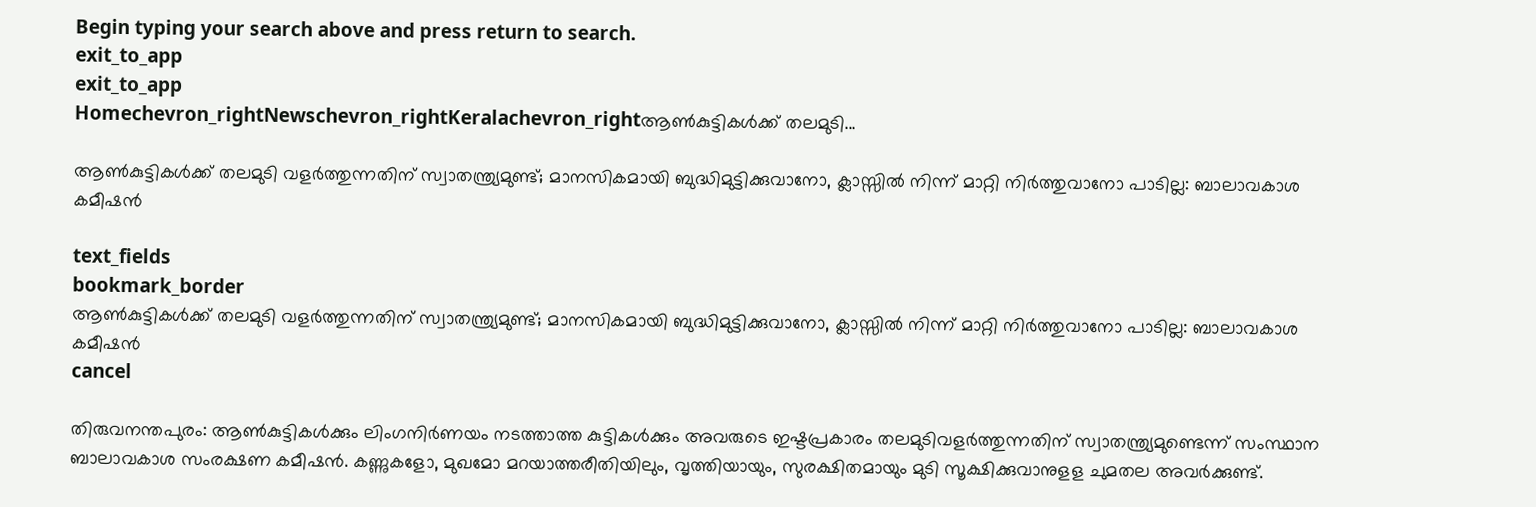Begin typing your search above and press return to search.
exit_to_app
exit_to_app
Homechevron_rightNewschevron_rightKeralachevron_rightആൺകുട്ടികൾക്ക് തലമുടി...

ആൺകുട്ടികൾക്ക് തലമുടി വളർത്തുന്നതിന് സ്വാതന്ത്ര്യമുണ്ട്; മാനസികമായി ബുദ്ധിമുട്ടിക്കുവാനോ, ക്ലാസ്സിൽ നിന്ന് മാറ്റി നിർത്തുവാനോ പാടില്ല: ബാലാവകാശ കമീഷൻ

text_fields
bookmark_border
ആൺകുട്ടികൾക്ക് തലമുടി വളർത്തുന്നതിന് സ്വാതന്ത്ര്യമുണ്ട്; മാനസികമായി ബുദ്ധിമുട്ടിക്കുവാനോ, ക്ലാസ്സിൽ നിന്ന് മാറ്റി നിർത്തുവാനോ പാടില്ല: ബാലാവകാശ കമീഷൻ
cancel

തിരുവനന്തപുരം: ആൺകുട്ടികൾക്കും ലിംഗനിർണയം നടത്താത്ത കുട്ടികൾക്കും അവരുടെ ഇഷ്ടപ്രകാരം തലമുടിവളർത്തുന്നതിന് സ്വാതന്ത്ര്യമുണ്ടെന്ന് സംസ്ഥാന ബാലാവകാശ സംരക്ഷണ കമീഷൻ. കണ്ണുകളോ, മുഖമോ മറയാത്തരീതിയിലും, വൃത്തിയായും, സുരക്ഷിതമായും മുടി സൂക്ഷിക്കുവാനുളള ചുമതല അവർക്കുണ്ട്.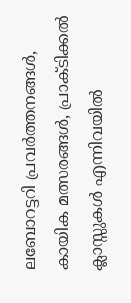ലബോറട്ടറി പ്രവർത്തനങ്ങൾ, കായിക മത്സരങ്ങൾ, പ്രാക്ടിക്കൽ ക്ലാസ്സുകൾ എന്നിവയിൽ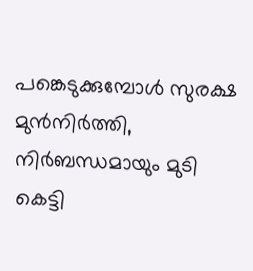പങ്കെടുക്കുമ്പോൾ സുരക്ഷ മുൻനിർത്തി, നിർബന്ധമായും മുടി കെട്ടി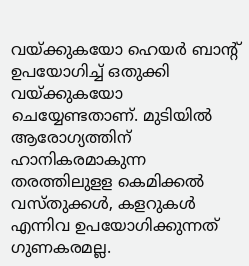വയ്ക്കുകയോ ഹെയർ ബാൻ്റ് ഉപയോഗിച്ച് ഒതുക്കി വയ്ക്കുകയോ ചെയ്യേണ്ടതാണ്. മുടിയിൽ ആരോഗ്യത്തിന് ഹാനികരമാകുന്ന തരത്തിലുളള കെമിക്കൽ വസ്തുക്കൾ, കളറുകൾ എന്നിവ ഉപയോഗിക്കുന്നത് ഗുണകരമല്ല.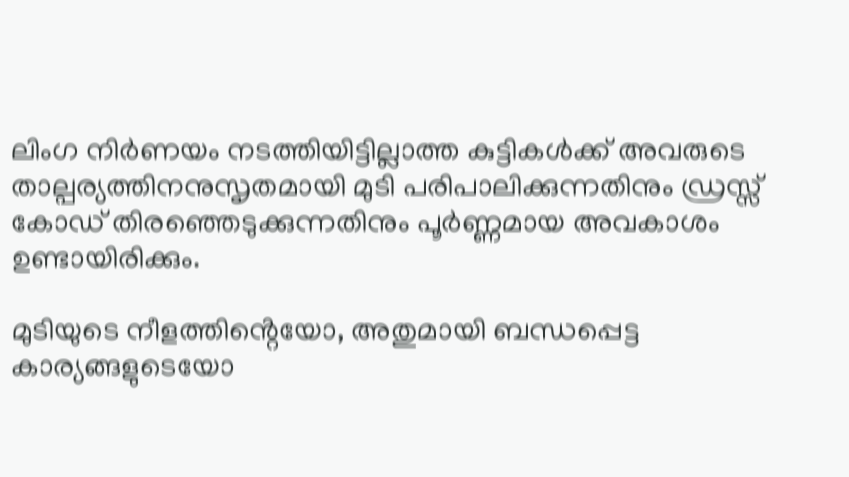ലിംഗ നിർണയം നടത്തിയിട്ടില്ലാത്ത കുട്ടികൾക്ക് അവരുടെ താല്പര്യത്തിനനുസൃതമായി മുടി പരിപാലിക്കുന്നതിനും ഡ്രസ്സ് കോഡ് തിരഞ്ഞെടുക്കുന്നതിനും പൂർണ്ണമായ അവകാശം ഉണ്ടായിരിക്കും.

മുടിയുടെ നീളത്തിൻ്റെയോ, അതുമായി ബന്ധപ്പെട്ട കാര്യങ്ങളുടെയോ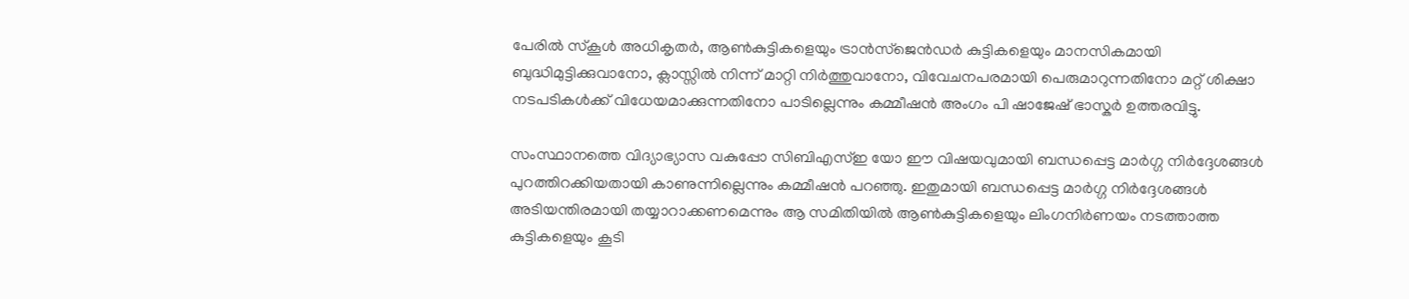പേരിൽ സ്കൂൾ അധികൃതർ, ആൺകുട്ടികളെയും ട്രാൻസ്ജെൻഡർ കുട്ടികളെയും മാനസികമായി ബുദ്ധിമുട്ടിക്കുവാനോ, ക്ലാസ്സിൽ നിന്ന് മാറ്റി നിർത്തുവാനോ, വിവേചനപരമായി പെരുമാറുന്നതിനോ മറ്റ് ശിക്ഷാ നടപടികൾക്ക് വിധേയമാക്കുന്നതിനോ പാടില്ലെന്നും കമ്മീഷൻ അംഗം പി ഷാജേഷ് ഭാസ്കർ ഉത്തരവിട്ടു.

സംസ്ഥാനത്തെ വിദ്യാഭ്യാസ വകുപ്പോ സിബിഎസ്ഇ യോ ഈ വിഷയവുമായി ബന്ധപ്പെട്ട മാർഗ്ഗ നിർദ്ദേശങ്ങൾ പുറത്തിറക്കിയതായി കാണുന്നില്ലെന്നും കമ്മീഷൻ പറഞ്ഞു. ഇതുമായി ബന്ധപ്പെട്ട മാർഗ്ഗ നിർദ്ദേശങ്ങൾ അടിയന്തിരമായി തയ്യാറാക്കണമെന്നും ആ സമിതിയിൽ ആൺകുട്ടികളെയും ലിംഗനിർണയം നടത്താത്ത കുട്ടികളെയും കൂടി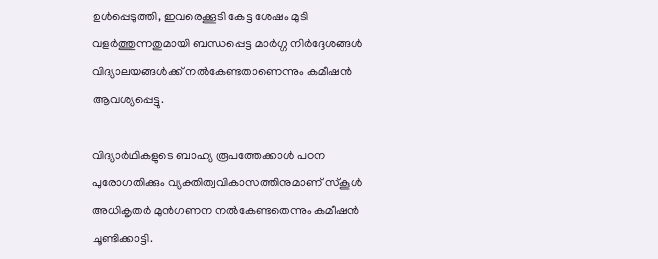ഉൾപ്പെടുത്തി, ഇവരെക്കൂടി കേട്ട ശേഷം മുടി വളർത്തുന്നതുമായി ബന്ധപ്പെട്ട മാർഗ്ഗ നിർദ്ദേശങ്ങൾ വിദ്യാലയങ്ങൾക്ക് നൽകേണ്ടതാണെന്നും കമീഷൻ ആവശ്യപ്പെട്ടു.

വിദ്യാർഥികളുടെ ബാഹ്യ രൂപത്തേക്കാൾ പഠന പുരോഗതിക്കും വ്യക്തിത്വവികാസത്തിനുമാണ് സ്കൂൾ അധികൃതർ മുൻഗണന നൽകേണ്ടതെന്നും കമീഷൻ ചൂണ്ടിക്കാട്ടി.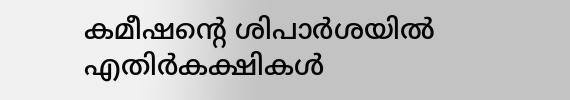കമീഷന്റെ ശിപാർശയിൽ എതിർകക്ഷികൾ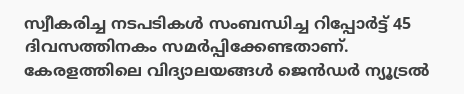സ്വീകരിച്ച നടപടികൾ സംബന്ധിച്ച റിപ്പോർട്ട് 45 ദിവസത്തിനകം സമർപ്പിക്കേണ്ടതാണ്. കേരളത്തിലെ വിദ്യാലയങ്ങൾ ജെൻഡർ ന്യൂട്രൽ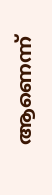ആണെന്ന്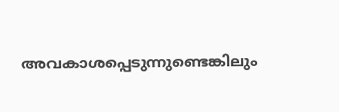അവകാശപ്പെടുന്നുണ്ടെങ്കിലും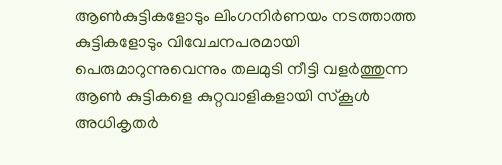ആൺകുട്ടികളോടും ലിംഗനിർണയം നടത്താത്ത കുട്ടികളോടും വിവേചനപരമായി പെരുമാറുന്നുവെന്നും തലമുടി നീട്ടി വളർത്തുന്ന ആൺ കുട്ടികളെ കുറ്റവാളികളായി സ്കൂൾ അധികൃതർ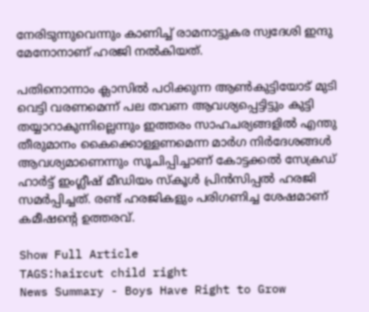നേരിടുന്നുവെന്നും കാണിച്ച് രാമനാട്ടുകര സ്വദേശി ഇന്ദു മേനോനാണ് ഹരജി നൽകിയത്.

പതിനൊന്നാം ക്ലാസിൽ പഠിക്കുന്ന ആൺകുട്ടിയോട് മുടി വെട്ടി വരണമെന്ന് പല തവണ ആവശ്യപ്പെട്ടിട്ടും കുട്ടി തയ്യാറാകുന്നില്ലെന്നും ഇത്തരം സാഹചര്യങ്ങളിൽ എന്തു തീരുമാനം കൈക്കൊള്ളണമെന്ന മാർഗ നിർദേശങ്ങൾ ആവശ്യമാണെന്നും സൂചിപ്പിച്ചാണ് കോട്ടക്കൽ സേക്രഡ് ഹാർട്ട് ഇംഗ്ലീഷ് മീഡിയം സ്കൂൾ പ്രിൻസിപ്പൽ ഹരജി സമർപ്പിച്ചത്. രണ്ട് ഹരജികളും പരിഗണിച്ച ശേഷമാണ് കമീഷന്‍റെ ഉത്തരവ്.

Show Full Article
TAGS:haircut child right
News Summary - Boys Have Right to Grow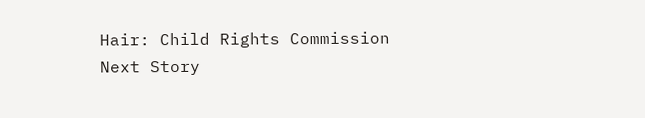Hair: Child Rights Commission
Next Story